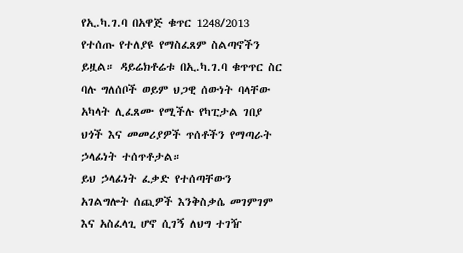የኢ.ካ.ገ.ባ በአዋጅ ቁጥር 1248/2013 የተሰጡ የተለያዩ የማስፈጸም ስልጣኖችን ይዟል። ዳይሬክቶሬቱ በኢ.ካ.ገ.ባ ቁጥጥር ስር ባሉ ግለሰቦች ወይም ህጋዊ ሰውነት ባላቸው አካላት ሊፈጸሙ የሚችሉ የካፒታል ገበያ ህጎች እና መመሪያዎች ጥሰቶችን የማጣራት ኃላፊነት ተሰጥቶታል።
ይህ ኃላፊነት ፈቃድ የተሰጣቸውን አገልግሎት ሰጪዎች እንቅስቃሴ መገምገም እና አስፈላጊ ሆኖ ሲገኝ ለህግ ተገዥ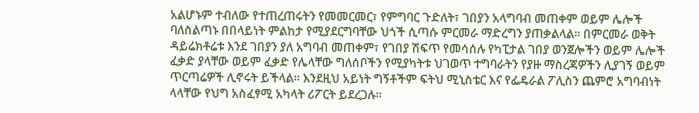አልሆኑም ተብለው የተጠረጠሩትን የመመርመር፣ የምግባር ጉድለት፣ ገበያን አላግባብ መጠቀም ወይም ሌሎች ባለስልጣኑ በበላይነት ምልከታ የሚያደርግባቸው ህጎች ሲጣሱ ምርመራ ማድረግን ያጠቃልላል። በምርመራ ወቅት ዳይሬክቶሬቱ እንደ ገበያን ያለ አግባብ መጠቀም፣ የገበያ ሽፍጥ የመሳሰሉ የካፒታል ገበያ ወንጀሎችን ወይም ሌሎች ፈቃድ ያላቸው ወይም ፈቃድ የሌላቸው ግለሰቦችን የሚያካትቱ ህገወጥ ተግባራትን የያዙ ማስረጃዎችን ሊያገኝ ወይም ጥርጣሬዎች ሊኖሩት ይችላል። እንደዚህ አይነት ግኝቶችም ፍትህ ሚኒስቴር እና የፌዴራል ፖሊስን ጨምሮ አግባብነት ላላቸው የህግ አስፈፃሚ አካላት ሪፖርት ይደረጋሉ።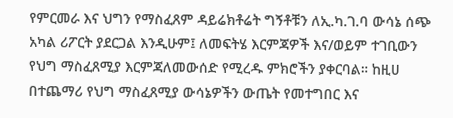የምርመራ እና ህግን የማስፈጸም ዳይሬክቶሬት ግኝቶቹን ለኢ.ካ.ገ.ባ ውሳኔ ሰጭ አካል ሪፖርት ያደርጋል እንዲሁም፤ ለመፍትሄ እርምጃዎች እና/ወይም ተገቢውን የህግ ማስፈጸሚያ እርምጃለመውሰድ የሚረዱ ምክሮችን ያቀርባል። ከዚሀ በተጨማሪ የህግ ማስፈጸሚያ ውሳኔዎችን ውጤት የመተግበር እና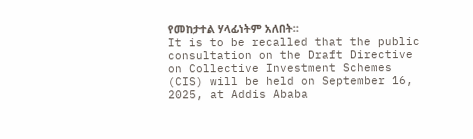የመከታተል ሃላፊነትም አለበት።
It is to be recalled that the public consultation on the Draft Directive on Collective Investment Schemes (CIS) will be held on September 16, 2025, at Addis Ababa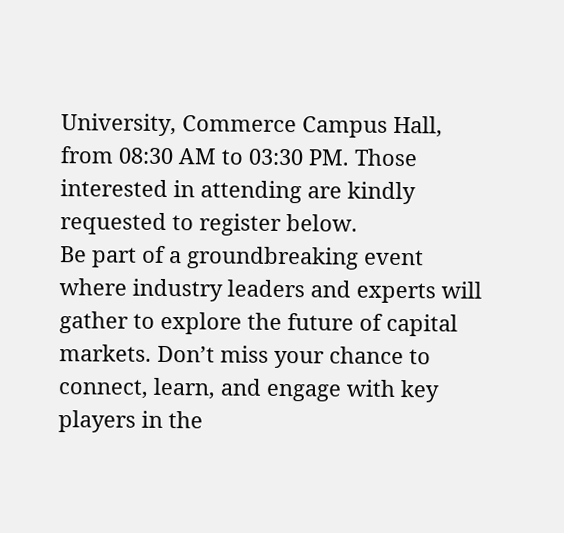University, Commerce Campus Hall, from 08:30 AM to 03:30 PM. Those interested in attending are kindly requested to register below.
Be part of a groundbreaking event where industry leaders and experts will gather to explore the future of capital markets. Don’t miss your chance to connect, learn, and engage with key players in the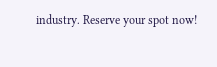industry. Reserve your spot now!